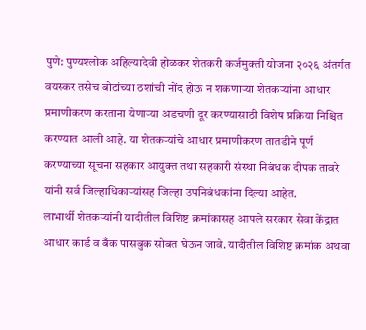पुणे: पुण्यश्लोक अहिल्यादेवी होळकर शेतकरी कर्जमुक्ती योजना २०२६ अंतर्गत वयस्कर तसेच बोटांच्या ठशांची नोंद होऊ न शकणाऱ्या शेतकऱ्यांना आधार प्रमाणीकरण करताना येणाऱ्या अडचणी दूर करण्यासाठी विशेष प्रक्रिया निश्चित करण्यात आली आहे. या शेतकऱ्यांचे आधार प्रमाणीकरण तातडीने पूर्ण करण्याच्या सूचना सहकार आयुक्त तथा सहकारी संस्था निबंधक दीपक तावरे यांनी सर्व जिल्हाधिकाऱ्यांसह जिल्हा उपनिबंधकांना दिल्या आहेत.
लाभार्थी शेतकऱ्यांनी यादीतील विशिष्ट क्रमांकासह आपले सरकार सेवा केंद्रात आधार कार्ड व बँक पासबुक सोबत घेऊन जावे. यादीतील विशिष्ट क्रमांक अथवा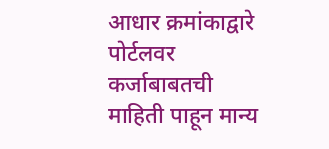आधार क्रमांकाद्वारे पोर्टलवर कर्जाबाबतची माहिती पाहून मान्य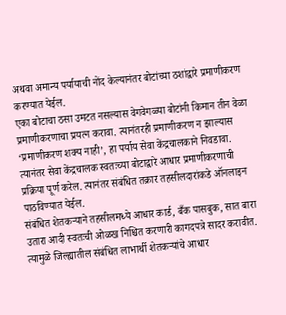अथवा अमान्य पर्यायाची नोंद केल्यानंतर बोटांच्या ठशांद्वारे प्रमाणीकरण करण्यात येईल.
एका बोटाचा ठसा उमटत नसल्यास वेगवेगळ्या बोटांनी किमान तीन वेळा प्रमाणीकरणाचा प्रयत्न करावा. त्यानंतरही प्रमाणीकरण न झाल्यास ‘प्रमाणीकरण शक्य नाही’, हा पर्याय सेवा केंद्रचालकाने निवडावा. त्यानंतर सेवा केंद्रचालक स्वतःच्या बोटाद्वारे आधार प्रमाणीकरणाची प्रक्रिया पूर्ण करेल. त्यानंतर संबंधित तक्रार तहसीलदारांकडे ऑनलाइन पाठविण्यात येईल.
संबंधित शेतकऱ्याने तहसीलमध्ये आधार कार्ड, बँक पासबुक, सात बारा उतारा आदी स्वतःची ओळख निश्चित करणारी कागदपत्रे सादर करावीत. त्यामुळे जिल्ह्यातील संबंधित लाभार्थी शेतकऱ्यांचे आधार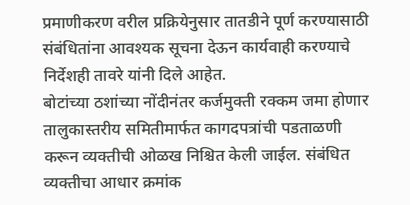प्रमाणीकरण वरील प्रक्रियेनुसार तातडीने पूर्ण करण्यासाठी संबंधितांना आवश्यक सूचना देऊन कार्यवाही करण्याचे निर्देशही तावरे यांनी दिले आहेत.
बोटांच्या ठशांच्या नोंदीनंतर कर्जमुक्ती रक्कम जमा होणार
तालुकास्तरीय समितीमार्फत कागदपत्रांची पडताळणी करून व्यक्तीची ओळख निश्चित केली जाईल. संबंधित व्यक्तीचा आधार क्रमांक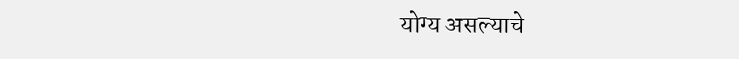योग्य असल्याचे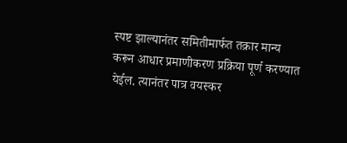स्पष्ट झाल्यानंतर समितीमार्फत तक्रार मान्य करून आधार प्रमाणीकरण प्रक्रिया पूर्ण करण्यात येईल. त्यानंतर पात्र वयस्कर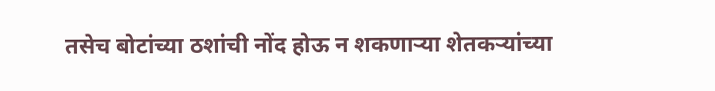तसेच बोटांच्या ठशांची नोंद होऊ न शकणाऱ्या शेतकऱ्यांच्या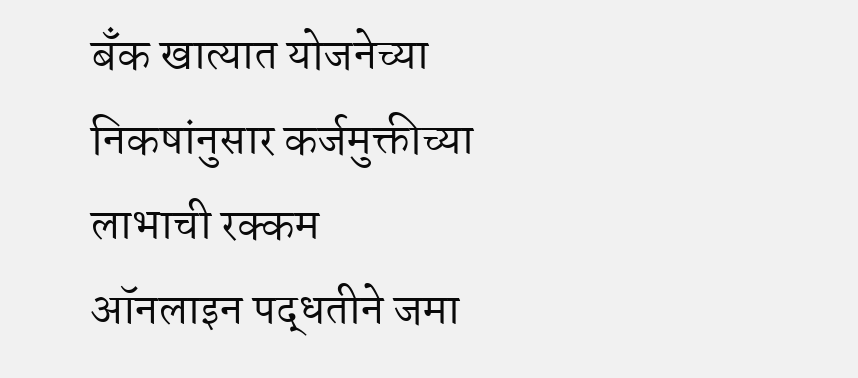बँक खात्यात योजनेच्या निकषांनुसार कर्जमुक्तीच्या लाभाची रक्कम ऑनलाइन पद्धतीने जमा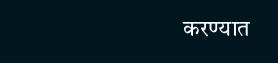करण्यात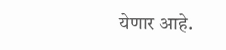येणार आहे.